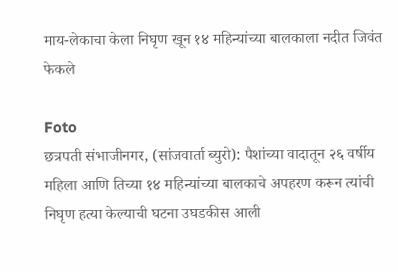माय-लेकाचा केला निघृण खून १४ महिन्यांच्या बालकाला नदीत जिवंत फेकले

Foto
छत्रपती संभाजीनगर, (सांजवार्ता ब्युरो): पैशांच्या वादातून २६ वर्षीय महिला आणि तिच्या १४ महिन्यांच्या बालकाचे अपहरण करून त्यांची निघृण हत्या केल्याची घटना उघडकीस आली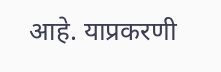आहे. याप्रकरणी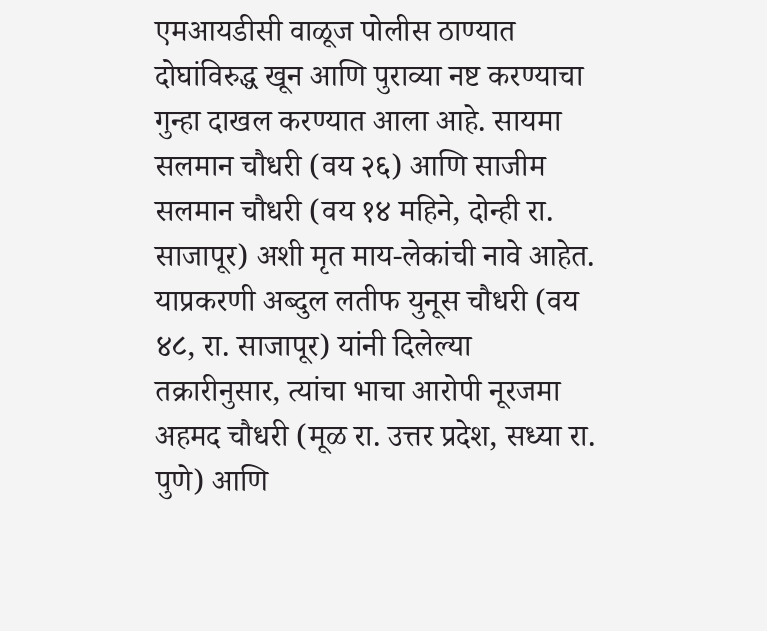एमआयडीसी वाळूज पोलीस ठाण्यात दोघांविरुद्ध खून आणि पुराव्या नष्ट करण्याचा गुन्हा दाखल करण्यात आला आहे. सायमा सलमान चौधरी (वय २६) आणि साजीम सलमान चौधरी (वय १४ महिने, दोन्ही रा. साजापूर) अशी मृत माय-लेकांची नावे आहेत.
याप्रकरणी अब्दुल लतीफ युनूस चौधरी (वय ४८, रा. साजापूर) यांनी दिलेल्या तक्रारीनुसार, त्यांचा भाचा आरोपी नूरजमा अहमद चौधरी (मूळ रा. उत्तर प्रदेश, सध्या रा. पुणे) आणि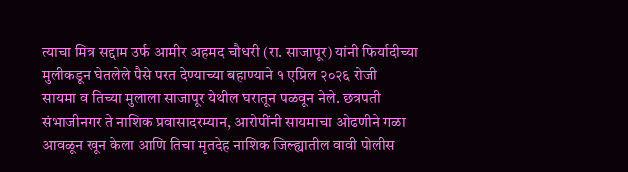त्याचा मित्र सद्दाम उर्फ आमीर अहमद चौधरी (रा. साजापूर) यांनी फिर्यादीच्या मुलीकडून घेतलेले पैसे परत देण्याच्या बहाण्याने १ एप्रिल २०२६ रोजी
सायमा व तिच्या मुलाला साजापूर येथील घरातून पळवून नेले. छत्रपती संभाजीनगर ते नाशिक प्रवासादरम्यान, आरोपींनी सायमाचा ओढणीने गळा आवळून खून केला आणि तिचा मृतदेह नाशिक जिल्ह्यातील वावी पोलीस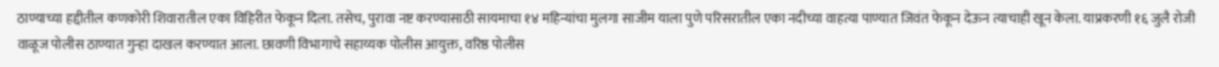ठाण्याच्या हद्दीतील कणकोरी शिवारातील एका विहिरीत फेकून दिला. तसेच, पुरावा नष्ट करण्यासाठी सायमाचा १४ महिन्यांचा मुलगा साजीम याला पुणे परिसरातील एका नदीच्या वाहत्या पाण्यात जिवंत फेकून देऊन त्याचाही खून केला. याप्रकरणी १६ जुलै रोजी वाळूज पोलीस ठाण्यात गुन्हा दाखल करण्यात आला. छावणी विभागाचे सहाय्यक पोलीस आयुक्त, वरिष्ठ पोलीस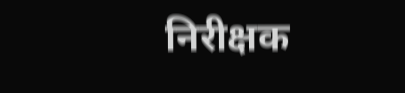निरीक्षक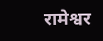रामेश्वर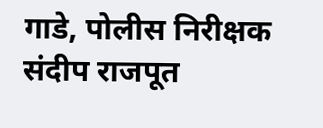गाडे, पोलीस निरीक्षक संदीप राजपूत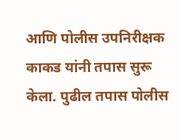आणि पोलीस उपनिरीक्षक काकड यांनी तपास सुरू केला. पुढील तपास पोलीस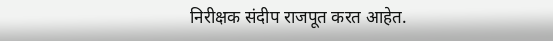निरीक्षक संदीप राजपूत करत आहेत.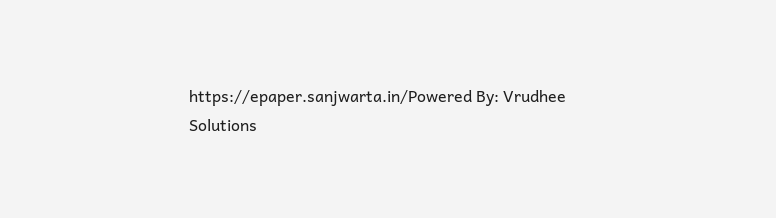https://epaper.sanjwarta.in/Powered By: Vrudhee Solutions